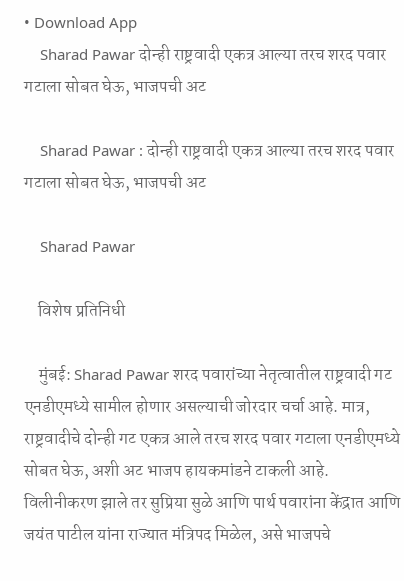• Download App
    Sharad Pawar दोन्ही राष्ट्रवादी एकत्र आल्या तरच शरद पवार गटाला सोबत घेऊ, भाजपची अट

    Sharad Pawar : दोन्ही राष्ट्रवादी एकत्र आल्या तरच शरद पवार गटाला सोबत घेऊ, भाजपची अट

    Sharad Pawar

    विशेष प्रतिनिधी

    मुंबई: Sharad Pawar शरद पवारांच्या नेतृत्वातील राष्ट्रवादी गट एनडीएमध्ये सामील होणार असल्याची जोरदार चर्चा आहे. मात्र, राष्ट्रवादीचे दोन्ही गट एकत्र आले तरच शरद पवार गटाला एनडीएमध्ये सोबत घेऊ, अशी अट भाजप हायकमांडने टाकली आहे. विलीनीकरण झाले तर सुप्रिया सुळे आणि पार्थ पवारांना केंद्रात आणि जयंत पाटील यांना राज्यात मंत्रिपद मिळेल, असे भाजपचे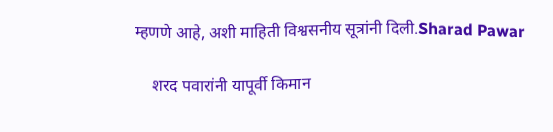म्हणणे आहे, अशी माहिती विश्वसनीय सूत्रांनी दिली.Sharad Pawar

    शरद पवारांनी यापूर्वी किमान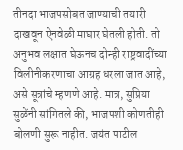तीनदा भाजपसोबत जाण्याची तयारी दाखवून ऐनवेळी माघार घेतली होती. तो अनुभव लक्षात घेऊनच दोन्ही राष्ट्रवादींच्या विलीनीकरणाचा आग्रह धरला जात आहे, असे सूत्रांचे म्हणणे आहे. मात्र, सुप्रिया सुळेंनी सांगितले की, भाजपशी कोणतीही बोलणी सुरू नाहीत. जयंत पाटील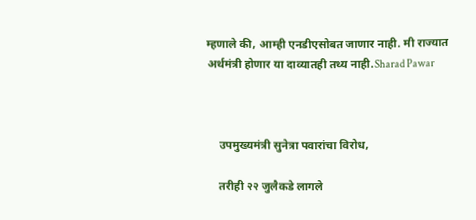म्हणाले की, आम्ही एनडीएसोबत जाणार नाही. मी राज्यात अर्थमंत्री होणार या दाव्यातही तथ्य नाही.Sharad Pawar



    उपमुख्यमंत्री सुनेत्रा पवारांचा विरोध,

    तरीही २२ जुलैकडे लागले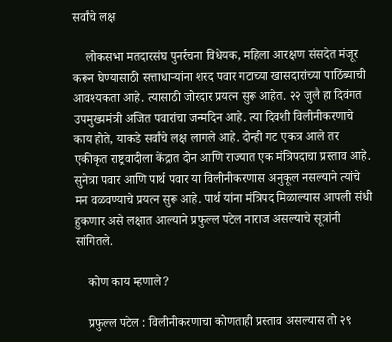सर्वांचे लक्ष

    लोकसभा मतदारसंघ पुनर्रचना विधेयक, महिला आरक्षण संसदेत मंजूर करून घेण्यासाठी सत्ताधाऱ्यांना शरद पवार गटाच्या खासदारांच्या पाठिंब्याची आवश्यकता आहे. त्यासाठी जोरदार प्रयत्न सुरू आहेत. २२ जुलै हा दिवंगत उपमुख्यमंत्री अजित पवारांचा जन्मदिन आहे. त्या दिवशी विलीनीकरणाचे काय होते, याकडे सर्वांचे लक्ष लागले आहे. दोन्ही गट एकत्र आले तर एकीकृत राष्ट्रवादीला केंद्रात दोन आणि राज्यात एक मंत्रिपदाचा प्रस्ताव आहे. सुनेत्रा पवार आणि पार्थ पवार या विलीनीकरणास अनुकूल नसल्याने त्यांचे मन वळवण्याचे प्रयत्न सुरू आहे. पार्थ यांना मंत्रिपद मिळाल्यास आपली संधी हुकणार असे लक्षात आल्याने प्रफुल्ल पटेल नाराज असल्याचे सूत्रांनी सांगितले.

    कोण काय म्हणाले?

    प्रफुल्ल पटेल : विलीनीकरणाचा कोणताही प्रस्ताव असल्यास तो २९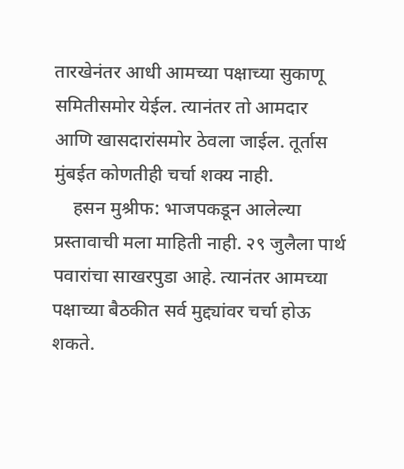तारखेनंतर आधी आमच्या पक्षाच्या सुकाणू समितीसमोर येईल. त्यानंतर तो आमदार आणि खासदारांसमोर ठेवला जाईल. तूर्तास मुंबईत कोणतीही चर्चा शक्य नाही.
    हसन मुश्रीफ: भाजपकडून आलेल्या प्रस्तावाची मला माहिती नाही. २९ जुलैला पार्थ पवारांचा साखरपुडा आहे. त्यानंतर आमच्या पक्षाच्या बैठकीत सर्व मुद्द्यांवर चर्चा होऊ शकते.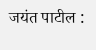जयंत पाटील :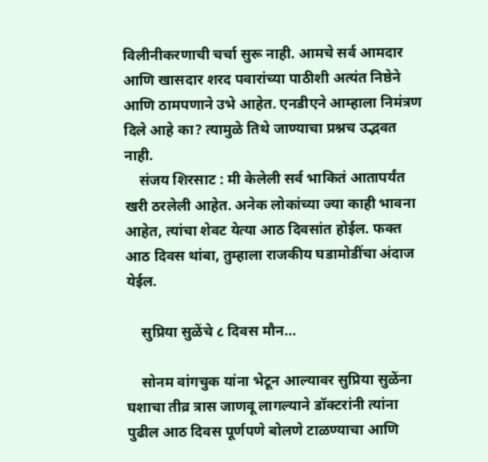विलीनीकरणाची चर्चा सुरू नाही. आमचे सर्व आमदार आणि खासदार शरद पवारांच्या पाठीशी अत्यंत निष्ठेने आणि ठामपणाने उभे आहेत. एनडीएने आम्हाला निमंत्रण दिले आहे का? त्यामुळे तिथे जाण्याचा प्रश्नच उद्भवत नाही.
    संजय शिरसाट : मी केलेली सर्व भाकितं आतापर्यंत खरी ठरलेली आहेत. अनेक लोकांच्या ज्या काही भावना आहेत, त्यांचा शेवट येत्या आठ दिवसांत होईल. फक्त आठ दिवस थांबा, तुम्हाला राजकीय घडामोडींचा अंदाज येईल.

    सुप्रिया सुळेंचे ८ दिवस मौन…

    सोनम वांगचुक यांना भेटून आल्यावर सुप्रिया सुळेंना घशाचा तीव्र त्रास जाणवू लागल्याने डॉक्टरांनी त्यांना पुढील आठ दिवस पूर्णपणे बोलणे टाळण्याचा आणि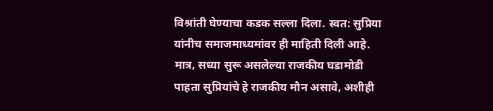विश्रांती घेण्याचा कडक सल्ला दिला. स्वत: सुप्रिया यांनीच समाजमाध्यमांवर ही माहिती दिली आहे. मात्र, सध्या सुरू असलेल्या राजकीय घडामोडी पाहता सुप्रियांचे हे राजकीय मौन असावे, अशीही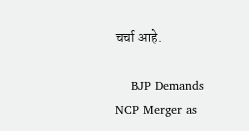चर्चा आहे.

    BJP Demands NCP Merger as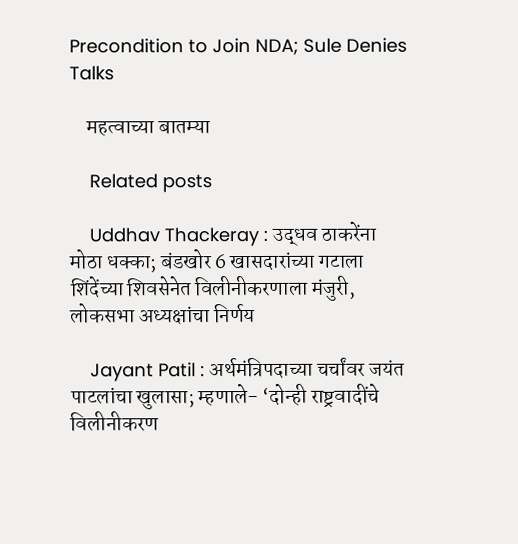Precondition to Join NDA; Sule Denies Talks

    महत्वाच्या बातम्या

    Related posts

    Uddhav Thackeray : उद्धव ठाकरेंना मोठा धक्का; बंडखोर 6 खासदारांच्या गटाला शिंदेंच्या शिवसेनेत विलीनीकरणाला मंजुरी, लोकसभा अध्यक्षांचा निर्णय

    Jayant Patil : अर्थमंत्रिपदाच्या चर्चांवर जयंत पाटलांचा खुलासा; म्हणाले- ‘दोन्ही राष्ट्रवादींचे विलीनीकरण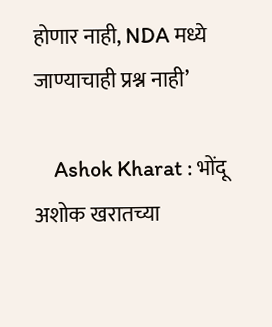होणार नाही, NDA मध्ये जाण्याचाही प्रश्न नाही’

    Ashok Kharat : भोंदू अशोक खरातच्या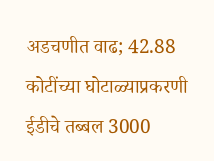अडचणीत वाढ; 42.88 कोटींच्या घोटाळ्याप्रकरणी ईडीचे तब्बल 3000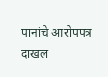पानांचे आरोपपत्र दाखल